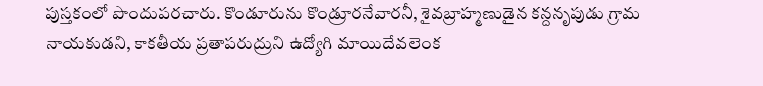పుస్తకంలో పొందుపరచారు. కొండూరును కొండ్రూరనేవారనీ, శైవబ్రాహ్మణుడైన కన్దనృపుడు గ్రామ నాయకుడని, కాకతీయ ప్రతాపరుద్రుని ఉద్యోగి మాయిదేవలెంక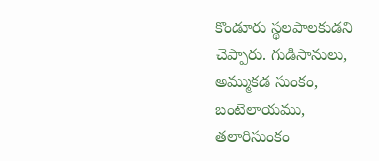కొండూరు స్థలపాలకుడని చెప్పారు. గుడిసానులు, అమ్ముకడ సుంకం, బంటెలాయము, తలారిసుంకం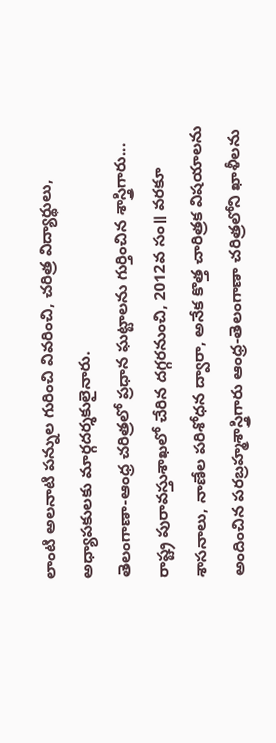లాంటి అలనాటి పన్నుల గురించి వివరించి, చరిత్ర విద్యార్థులు, అధ్యాపకులకు మార్గదర్శకులైనారు.
తెలంగాణా-ఆంధ్ర చరిత్రలో ప్రధాన ఘట్టాలను గుర్తించిన శాస్త్రిగారు...
రాష్ట్ర పురావస్తుశాఖలో చేరిన దగ్గరనుంచి, 2012వ సం॥ వరకూ శాసనాలు, నాణేల పరిశోధన ద్వారా, అనేక కొత్త చారిత్రక విషయాలను అందించిన పరబ్రహ్మశాస్త్రిగారు ఆంధ్ర-తెలంగాణా చరిత్రలోని ఖాళీలను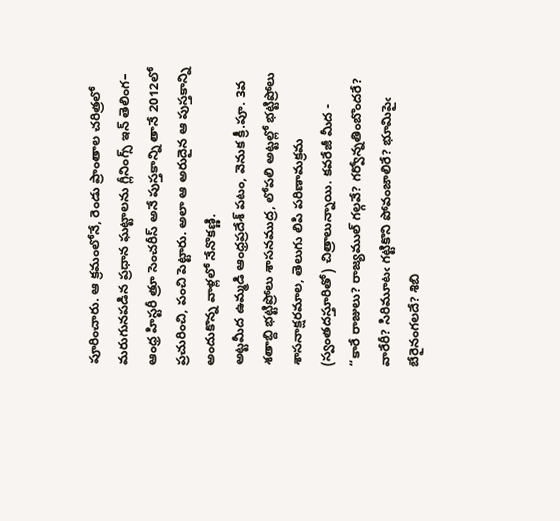పూరించారు. ఆ క్రమంలోనే, రెండు ప్రాంతాల చరిత్రలో మరుగునపడిన ప్రధాన ఘట్టాలను గ్లీనింగ్స్ ఇన్ తెలింగ– ఆంధ్ర హిస్టరీ త్రూ సెంచరీస్ అనే పుస్తకాన్ని తానే 2012లో ప్రచురించి, పంచి పెట్టారు. అలా ఆ అరుదైన ఆ పుస్తకాన్ని అందుకొన్న వాళ్లలో నేనొకణ్ణి.
అట్టమీద ఉమ్మడి ఆంధ్రప్రదేశ్ పటం, వెనుక క్రీ.పూ. 3వ శతాబ్ది భట్టిప్రోలు శాసనముద్ర, లోపలి అట్టల్లో భట్టిప్రోలు శాసనాక్షరమాల, తెలుగు లిపి పరిణామక్రమ (స్వంతదస్తూరితో) చిత్రాలున్నాయి. కవరేజీ మీద -
“కారే రాజులు? రాజ్యముల్ గల్గవే? గర్వోన్నతింబొందరే?
వారేరీ? సిరిమూటఁ గట్టికొని పోవంజాలిరే? భూమిపైఁ
బేరైనంగలదే? శిబి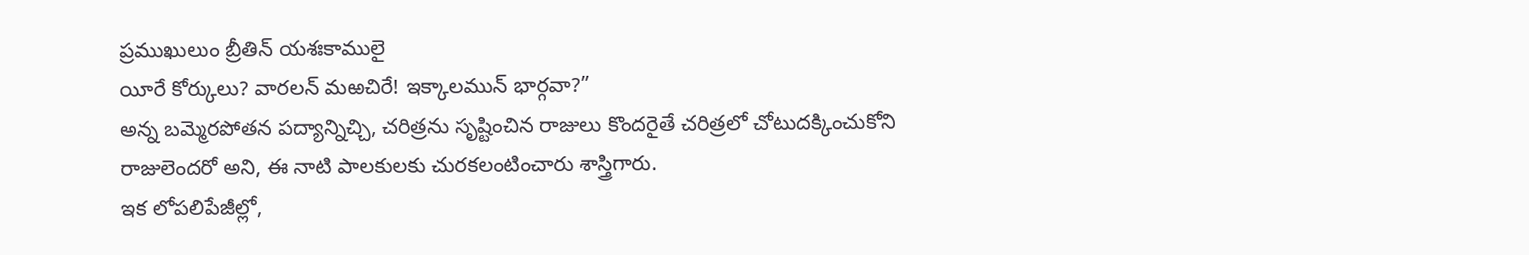ప్రముఖులుం బ్రీతిన్ యశఃకాములై
యీరే కోర్కులు? వారలన్ మఱచిరే! ఇక్కాలమున్ భార్గవా?”
అన్న బమ్మెరపోతన పద్యాన్నిచ్చి, చరిత్రను సృష్టించిన రాజులు కొందరైతే చరిత్రలో చోటుదక్కించుకోని రాజులెందరో అని, ఈ నాటి పాలకులకు చురకలంటించారు శాస్త్రిగారు.
ఇక లోపలిపేజీల్లో,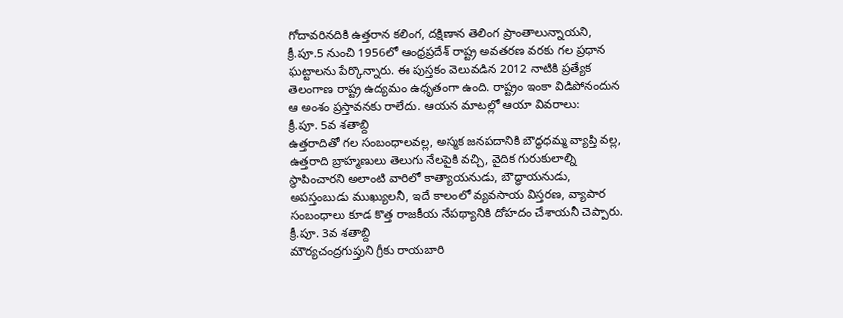గోదావరినదికి ఉత్తరాన కలింగ, దక్షిణాన తెలింగ ప్రాంతాలున్నాయని, క్రీ.పూ.5 నుంచి 1956లో ఆంధ్రప్రదేశ్ రాష్ట్ర అవతరణ వరకు గల ప్రధాన ఘట్టాలను పేర్కొన్నారు. ఈ పుస్తకం వెలువడిన 2012 నాటికి ప్రత్యేక తెలంగాణ రాష్ట్ర ఉద్యమం ఉధృతంగా ఉంది. రాష్ట్రం ఇంకా విడిపోనందున ఆ అంశం ప్రస్తావనకు రాలేదు. ఆయన మాటల్లో ఆయా వివరాలు:
క్రీ.పూ. 5వ శతాబ్ది
ఉత్తరాదితో గల సంబంధాలవల్ల, అస్మక జనపదానికి బౌద్ధధమ్మ వ్యాప్తి వల్ల, ఉత్తరాది బ్రాహ్మణులు తెలుగు నేలపైకి వచ్చి, వైదిక గురుకులాల్ని స్థాపించారని అలాంటి వారిలో కాత్యాయనుడు, బౌద్ధాయనుడు, అపస్తంబుడు ముఖ్యులనీ, ఇదే కాలంలో వ్యవసాయ విస్తరణ, వ్యాపార సంబంధాలు కూడ కొత్త రాజకీయ నేపథ్యానికి దోహదం చేశాయనీ చెప్పారు.
క్రీ.పూ. 3వ శతాబ్ది
మౌర్యచంద్రగుప్తుని గ్రీకు రాయబారి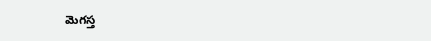మెగస్త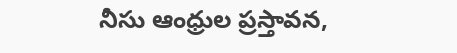నీసు ఆంధ్రుల ప్రస్తావన,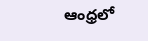ఆంధ్రలో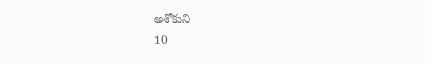అశోకుని
10